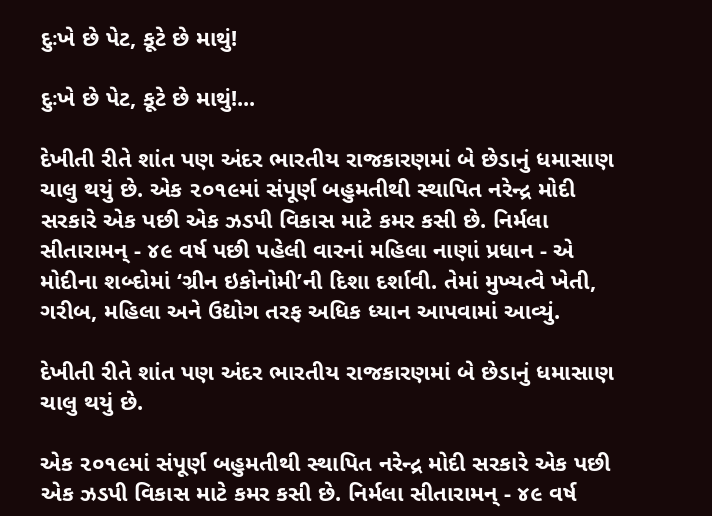દુઃખે છે પેટ, કૂટે છે માથું!

દુઃખે છે પેટ, કૂટે છે માથું!...

દેખીતી રીતે શાંત પણ અંદર ભારતીય રાજકારણમાં બે છેડાનું ધમાસાણ ચાલુ થયું છે. એક ૨૦૧૯માં સંપૂર્ણ બહુમતીથી સ્થાપિત નરેન્દ્ર મોદી સરકારે એક પછી એક ઝડપી વિકાસ માટે કમર કસી છે. નિર્મલા સીતારામન્ - ૪૯ વર્ષ પછી પહેલી વારનાં મહિલા નાણાં પ્રધાન - એ મોદીના શબ્દોમાં ‘ગ્રીન ઇકોનોમી’ની દિશા દર્શાવી. તેમાં મુખ્યત્વે ખેતી, ગરીબ, મહિલા અને ઉદ્યોગ તરફ અધિક ધ્યાન આપવામાં આવ્યું.

દેખીતી રીતે શાંત પણ અંદર ભારતીય રાજકારણમાં બે છેડાનું ધમાસાણ ચાલુ થયું છે.

એક ૨૦૧૯માં સંપૂર્ણ બહુમતીથી સ્થાપિત નરેન્દ્ર મોદી સરકારે એક પછી એક ઝડપી વિકાસ માટે કમર કસી છે. નિર્મલા સીતારામન્ - ૪૯ વર્ષ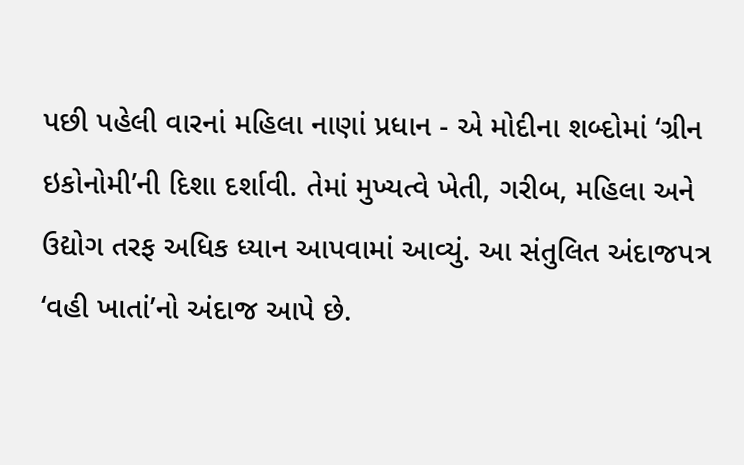પછી પહેલી વારનાં મહિલા નાણાં પ્રધાન - એ મોદીના શબ્દોમાં ‘ગ્રીન ઇકોનોમી’ની દિશા દર્શાવી. તેમાં મુખ્યત્વે ખેતી, ગરીબ, મહિલા અને ઉદ્યોગ તરફ અધિક ધ્યાન આપવામાં આવ્યું. આ સંતુલિત અંદાજપત્ર ‘વહી ખાતાં’નો અંદાજ આપે છે.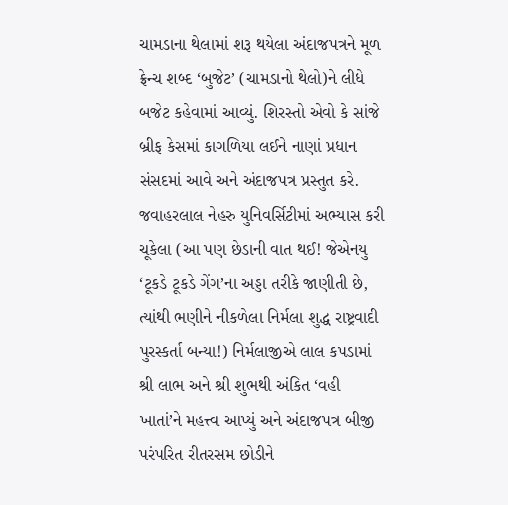ચામડાના થેલામાં શરૂ થયેલા અંદાજપત્રને મૂળ ફ્રેન્ચ શબ્દ ‘બુજેટ’ (ચામડાનો થેલો)ને લીધે બજેટ કહેવામાં આવ્યું. શિરસ્તો એવો કે સાંજે બ્રીફ કેસમાં કાગળિયા લઈને નાણાં પ્રધાન સંસદમાં આવે અને અંદાજપત્ર પ્રસ્તુત કરે. જવાહરલાલ નેહરુ યુનિવર્સિટીમાં અભ્યાસ કરી ચૂકેલા (આ પણ છેડાની વાત થઈ! જેએનયુ ‘ટૂકડે ટૂકડે ગેંગ’ના અડ્ડા તરીકે જાણીતી છે, ત્યાંથી ભણીને નીકળેલા નિર્મલા શુદ્ધ રાષ્ટ્રવાદી પુરસ્કર્તા બન્યા!) નિર્મલાજીએ લાલ કપડામાં શ્રી લાભ અને શ્રી શુભથી અંકિત ‘વહી ખાતાં’ને મહત્ત્વ આપ્યું અને અંદાજપત્ર બીજી પરંપરિત રીતરસમ છોડીને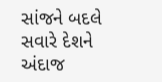સાંજને બદલે સવારે દેશને અંદાજ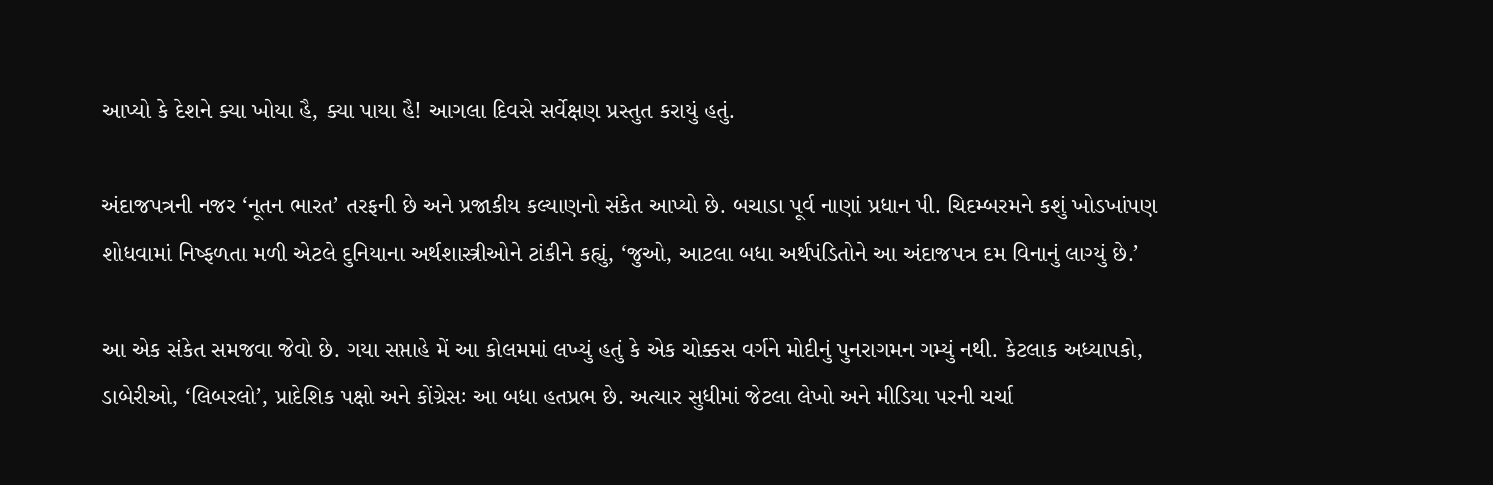આપ્યો કે દેશને ક્યા ખોયા હૈ, ક્યા પાયા હૈ! આગલા દિવસે સર્વેક્ષણ પ્રસ્તુત કરાયું હતું.

અંદાજપત્રની નજર ‘નૂતન ભારત’ તરફની છે અને પ્રજાકીય કલ્યાણનો સંકેત આપ્યો છે. બચાડા પૂર્વ નાણાં પ્રધાન પી. ચિદમ્બરમને કશું ખોડખાંપણ શોધવામાં નિષ્ફળતા મળી એટલે દુનિયાના અર્થશાસ્ત્રીઓને ટાંકીને કહ્યું, ‘જુઓ, આટલા બધા અર્થપંડિતોને આ અંદાજપત્ર દમ વિનાનું લાગ્યું છે.’

આ એક સંકેત સમજવા જેવો છે. ગયા સપ્તાહે મેં આ કોલમમાં લખ્યું હતું કે એક ચોક્કસ વર્ગને મોદીનું પુનરાગમન ગમ્યું નથી. કેટલાક અધ્યાપકો, ડાબેરીઓ, ‘લિબરલો’, પ્રાદેશિક પક્ષો અને કોંગ્રેસઃ આ બધા હતપ્રભ છે. અત્યાર સુધીમાં જેટલા લેખો અને મીડિયા પરની ચર્ચા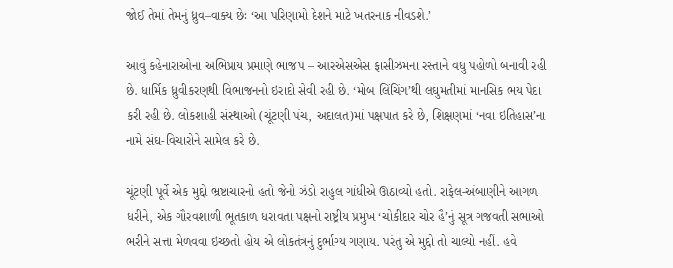જોઈ તેમાં તેમનું ધ્રુવ–વાક્ય છેઃ ‘આ પરિણામો દેશને માટે ખતરનાક નીવડશે.’

આવું કહેનારાઓના અભિપ્રાય પ્રમાણે ભાજપ – આરએસએસ ફાસીઝમના રસ્તાને વધુ પહોળો બનાવી રહી છે. ધાર્મિક ધ્રુવીકરણથી વિભાજનનો ઇરાદો સેવી રહી છે. ‘મોબ લિંચિંગ’થી લઘુમતીમાં માનસિક ભય પેદા કરી રહી છે. લોકશાહી સંસ્થાઓ (ચૂંટણી પંચ, અદાલત)માં પક્ષપાત કરે છે, શિક્ષણમાં ‘નવા ઇતિહાસ’ના નામે સંઘ-વિચારોને સામેલ કરે છે.

ચૂંટણી પૂર્વે એક મુદ્દો ભ્રષ્ટાચારનો હતો જેનો ઝંડો રાહુલ ગાંધીએ ઊઠાવ્યો હતો. રાફેલ-અંબાણીને આગળ ધરીને, એક ગૌરવશાળી ભૂતકાળ ધરાવતા પક્ષનો રાષ્ટ્રીય પ્રમુખ ‘ચોકીદાર ચોર હૈ’નું સૂત્ર ગજવતી સભાઓ ભરીને સત્તા મેળવવા ઇચ્છતો હોય એ લોકતંત્રનું દુર્ભાગ્ય ગણાય. પરંતુ એ મુદ્દો તો ચાલ્યો નહીં. હવે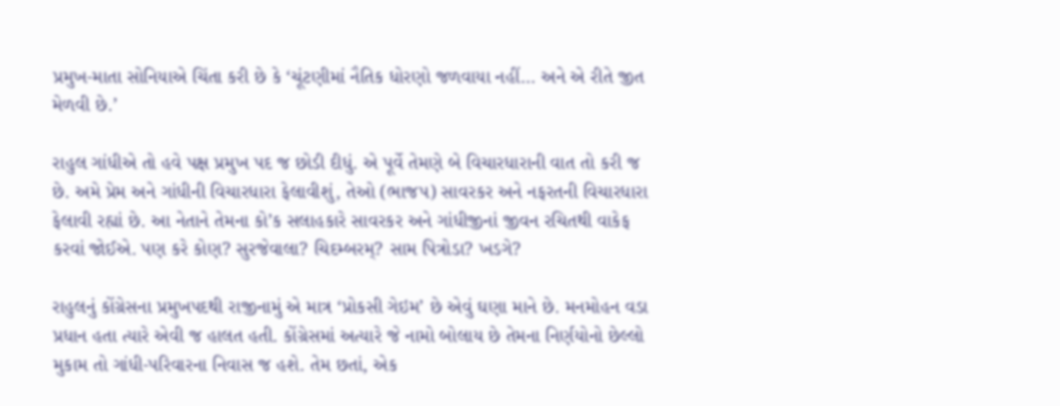પ્રમુખ-માતા સોનિયાએ ચિંતા કરી છે કે ‘ચૂંટણીમાં નૈતિક ધોરણો જળવાયા નહીં... અને એ રીતે જીત મેળવી છે.’

રાહુલ ગાંધીએ તો હવે પક્ષ પ્રમુખ પદ જ છોડી દીધું. એ પૂર્વે તેમણે બે વિચારધારાની વાત તો કરી જ છે. અમે પ્રેમ અને ગાંધીની વિચારધારા ફેલાવીશું, તેઓ (ભાજપ) સાવરકર અને નફરતની વિચારધારા ફેલાવી રહ્યાં છે. આ નેતાને તેમના કો’ક સલાહકારે સાવરકર અને ગાંધીજીનાં જીવન રચિતથી વાકેફ કરવાં જોઈએ. પણ કરે કોણ? સુરજેવાલા? ચિદમ્બરમ્? સામ પિત્રોડા? ખડગે?

રાહુલનું કોંગ્રેસના પ્રમુખપદથી રાજીનામું એ માત્ર ‘પ્રોકસી ગેઇમ’ છે એવું ઘણા માને છે. મનમોહન વડા પ્રધાન હતા ત્યારે એવી જ હાલત હતી. કોંગ્રેસમાં અત્યારે જે નામો બોલાય છે તેમના નિર્ણયોનો છેલ્લો મુકામ તો ગાંધી-પરિવારના નિવાસ જ હશે. તેમ છતાં, એક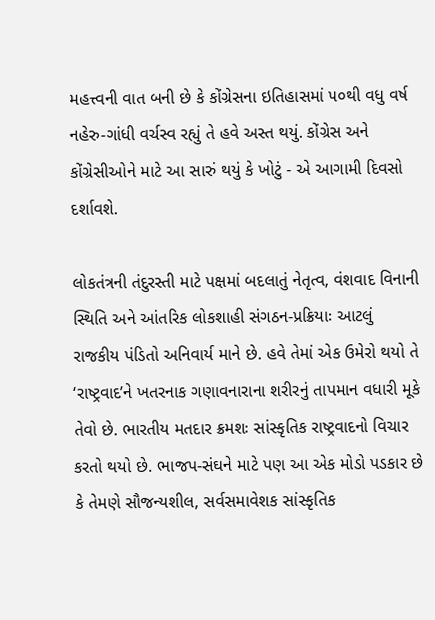મહત્ત્વની વાત બની છે કે કોંગ્રેસના ઇતિહાસમાં ૫૦થી વધુ વર્ષ નહેરુ-ગાંધી વર્ચસ્વ રહ્યું તે હવે અસ્ત થયું. કોંગ્રેસ અને કોંગ્રેસીઓને માટે આ સારું થયું કે ખોટું - એ આગામી દિવસો દર્શાવશે.

લોકતંત્રની તંદુરસ્તી માટે પક્ષમાં બદલાતું નેતૃત્વ, વંશવાદ વિનાની સ્થિતિ અને આંતરિક લોકશાહી સંગઠન-પ્રક્રિયાઃ આટલું રાજકીય પંડિતો અનિવાર્ય માને છે. હવે તેમાં એક ઉમેરો થયો તે ‘રાષ્ટ્રવાદ’ને ખતરનાક ગણાવનારાના શરીરનું તાપમાન વધારી મૂકે તેવો છે. ભારતીય મતદાર ક્રમશઃ સાંસ્કૃતિક રાષ્ટ્રવાદનો વિચાર કરતો થયો છે. ભાજપ-સંઘને માટે પણ આ એક મોડો પડકાર છે કે તેમણે સૌજન્યશીલ, સર્વસમાવેશક સાંસ્કૃતિક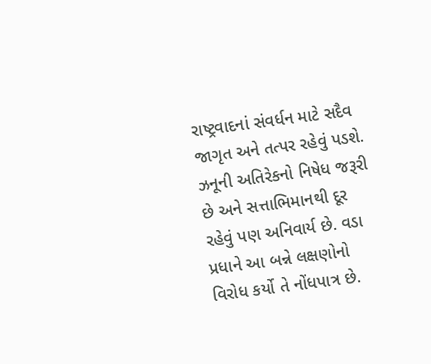રાષ્ટ્રવાદનાં સંવર્ધન માટે સદૈવ જાગૃત અને તત્પર રહેવું પડશે. ઝનૂની અતિરેકનો નિષેધ જરૂરી છે અને સત્તાભિમાનથી દૂર રહેવું પણ અનિવાર્ય છે. વડા પ્રધાને આ બન્ને લક્ષણોનો વિરોધ કર્યો તે નોંધપાત્ર છે.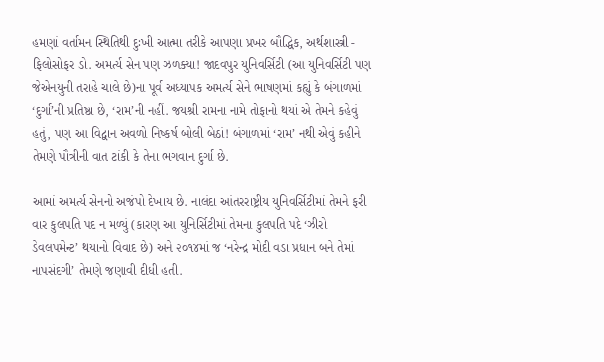હમણાં વર્તામન સ્થિતિથી દુઃખી આત્મા તરીકે આપણા પ્રખર બૌદ્ધિક, અર્થશાસ્ત્રી - ફિલોસોફર ડો. અમર્ત્ય સેન પણ ઝળક્યા! જાદવપુર યુનિવર્સિટી (આ યુનિવર્સિટી પણ જેએનયુની તરાહે ચાલે છે)ના પૂર્વ અધ્યાપક અમર્ત્ય સેને ભાષણમાં કહ્યું કે બંગાળમાં ‘દુર્ગા’ની પ્રતિષ્ઠા છે, ‘રામ’ની નહીં. જયશ્રી રામના નામે તોફાનો થયાં એ તેમને કહેવું હતું, પણ આ વિદ્વાન અવળો નિષ્કર્ષ બોલી બેઠાં! બંગાળમાં ‘રામ’ નથી એવું કહીને તેમણે પૌત્રીની વાત ટાંકી કે તેના ભગવાન દુર્ગા છે.

આમાં અમર્ત્ય સેનનો અજંપો દેખાય છે. નાલંદા આંતરરાષ્ટ્રીય યુનિવર્સિટીમાં તેમને ફરી વાર કુલપતિ પદ ન મળ્યું (કારણ આ યુનિર્સિટીમાં તેમના કુલપતિ પદે ‘ઝીરો ડેવલપમેન્ટ’ થયાનો વિવાદ છે) અને ૨૦૧૪માં જ ‘નરેન્દ્ર મોદી વડા પ્રધાન બને તેમાં નાપસંદગી’ તેમણે જણાવી દીધી હતી.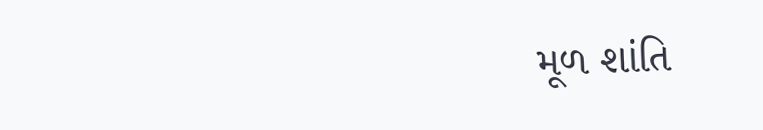મૂળ શાંતિ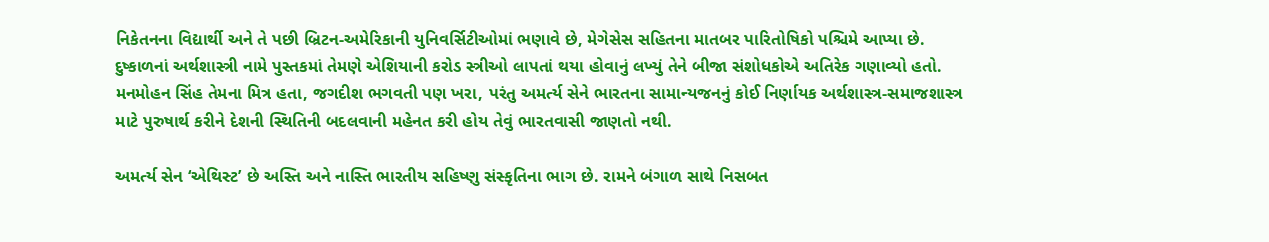નિકેતનના વિદ્યાર્થી અને તે પછી બ્રિટન-અમેરિકાની યુનિવર્સિટીઓમાં ભણાવે છે, મેગેસેસ સહિતના માતબર પારિતોષિકો પશ્ચિમે આપ્યા છે. દુષ્કાળનાં અર્થશાસ્ત્રી નામે પુસ્તકમાં તેમણે એશિયાની કરોડ સ્ત્રીઓ લાપતાં થયા હોવાનું લખ્યું તેને બીજા સંશોધકોએ અતિરેક ગણાવ્યો હતો. મનમોહન સિંહ તેમના મિત્ર હતા, જગદીશ ભગવતી પણ ખરા, પરંતુ અમર્ત્ય સેને ભારતના સામાન્યજનનું કોઈ નિર્ણાયક અર્થશાસ્ત્ર-સમાજશાસ્ત્ર માટે પુરુષાર્થ કરીને દેશની સ્થિતિની બદલવાની મહેનત કરી હોય તેવું ભારતવાસી જાણતો નથી.

અમર્ત્ય સેન ‘એથિસ્ટ’ છે અસ્તિ અને નાસ્તિ ભારતીય સહિષ્ણુ સંસ્કૃતિના ભાગ છે. રામને બંગાળ સાથે નિસબત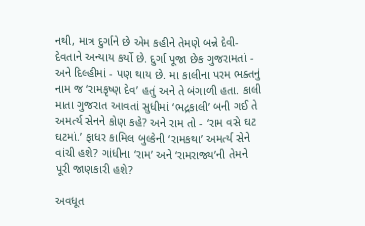નથી, માત્ર દુર્ગાને છે એમ કહીને તેમણે બન્ને દેવી-દેવતાને અન્યાય કર્યો છે. દુર્ગા પૂજા છેક ગુજરામતાં - અને દિલ્હીમાં - પણ થાય છે. મા કાલીના પરમ ભક્તનું નામ જ ‘રામકૃષ્ણ દેવ’ હતું અને તે બંગાળી હતા. કાલી માતા ગુજરાત આવતાં સુધીમાં ‘ભદ્રકાલી’ બની ગઈ તે અમર્ત્ય સેનને કોણ કહે? અને રામ તો - ‘રામ વસે ઘટ ઘટમાં.’ ફાધર કામિલ બુલ્કેની ‘રામકથા’ અમર્ત્ય સેને વાંચી હશે? ગાંધીના ‘રામ’ અને ‘રામરાજ્ય’ની તેમને પૂરી જાણકારી હશે?

અવધૂત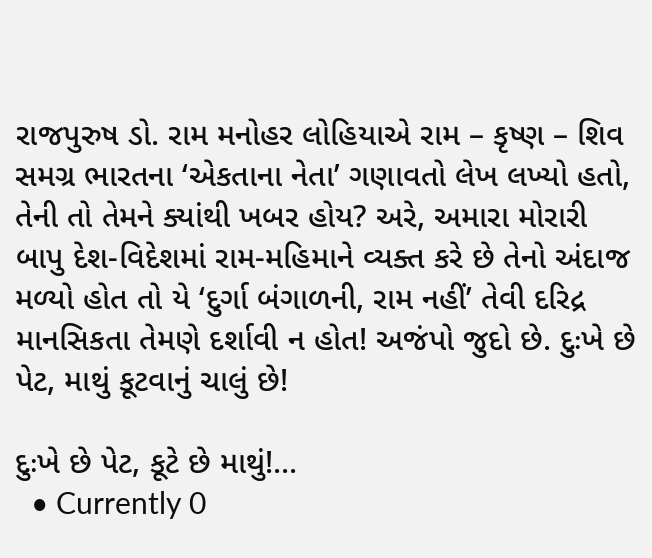રાજપુરુષ ડો. રામ મનોહર લોહિયાએ રામ – કૃષ્ણ – શિવ સમગ્ર ભારતના ‘એકતાના નેતા’ ગણાવતો લેખ લખ્યો હતો, તેની તો તેમને ક્યાંથી ખબર હોય? અરે, અમારા મોરારી બાપુ દેશ-વિદેશમાં રામ-મહિમાને વ્યક્ત કરે છે તેનો અંદાજ મળ્યો હોત તો યે ‘દુર્ગા બંગાળની, રામ નહીં’ તેવી દરિદ્ર માનસિકતા તેમણે દર્શાવી ન હોત! અજંપો જુદો છે. દુઃખે છે પેટ, માથું કૂટવાનું ચાલું છે!

દુઃખે છે પેટ, કૂટે છે માથું!...
  • Currently 0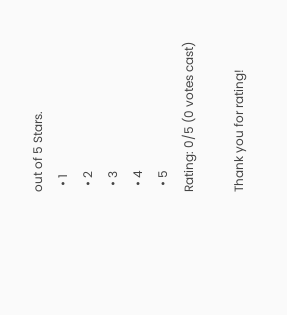out of 5 Stars.
  • 1
  • 2
  • 3
  • 4
  • 5
Rating: 0/5 (0 votes cast)

Thank you for rating!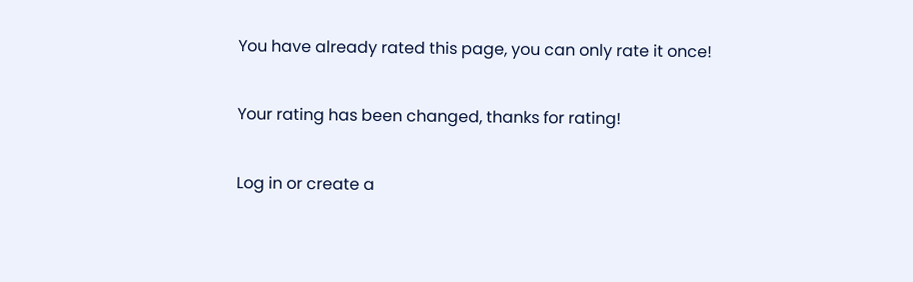You have already rated this page, you can only rate it once!

Your rating has been changed, thanks for rating!

Log in or create a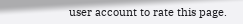user account to rate this page.